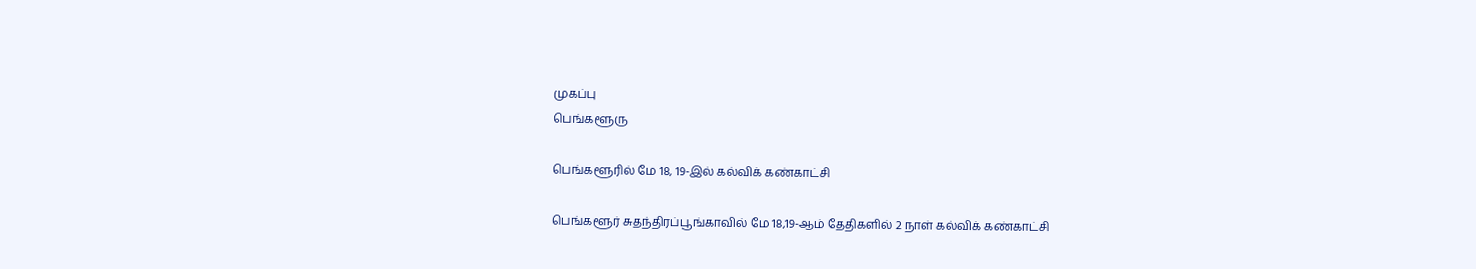முகப்பு
பெங்களூரு

பெங்களூரில் மே 18, 19-இல் கல்விக் கண்காட்சி

பெங்களூர் சுதந்திரப்பூங்காவில் மே 18,19-ஆம் தேதிகளில் 2 நாள் கல்விக் கண்காட்சி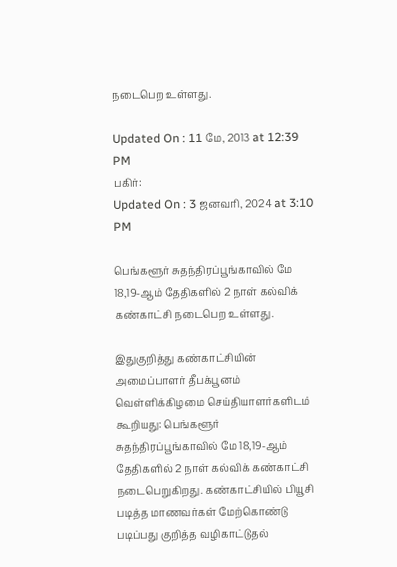நடைபெற உள்ளது.

Updated On : 11 மே, 2013 at 12:39 PM
பகிர்:
Updated On : 3 ஜனவரி, 2024 at 3:10 PM

பெங்களூர் சுதந்திரப்பூங்காவில் மே 18,19-ஆம் தேதிகளில் 2 நாள் கல்விக் கண்காட்சி நடைபெற உள்ளது.

இதுகுறித்து கண்காட்சியின் அமைப்பாளர் தீபக்பூனம் வெள்ளிக்கிழமை செய்தியாளர்களிடம் கூறியது: பெங்களூர் சுதந்திரப்பூங்காவில் மே 18,19-ஆம் தேதிகளில் 2 நாள் கல்விக் கண்காட்சி நடைபெறுகிறது. கண்காட்சியில் பியூசி படித்த மாணவர்கள் மேற்கொண்டு படிப்பது குறித்த வழிகாட்டுதல்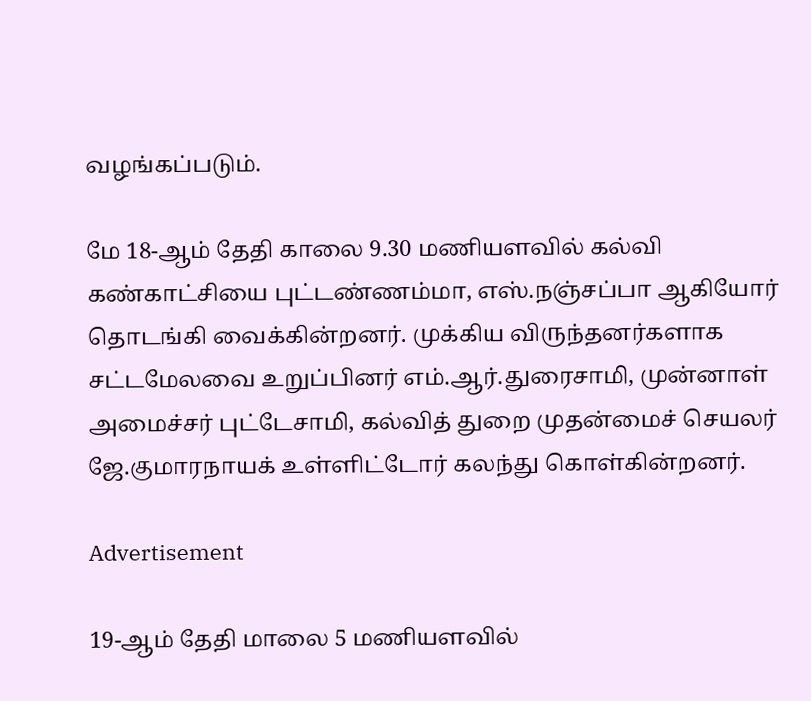வழங்கப்படும்.

மே 18-ஆம் தேதி காலை 9.30 மணியளவில் கல்வி கண்காட்சியை புட்டண்ணம்மா, எஸ்.நஞ்சப்பா ஆகியோர் தொடங்கி வைக்கின்றனர். முக்கிய விருந்தனர்களாக சட்டமேலவை உறுப்பினர் எம்.ஆர்.துரைசாமி, முன்னாள் அமைச்சர் புட்டேசாமி, கல்வித் துறை முதன்மைச் செயலர் ஜே.குமாரநாயக் உள்ளிட்டோர் கலந்து கொள்கின்றனர்.

Advertisement

19-ஆம் தேதி மாலை 5 மணியளவில்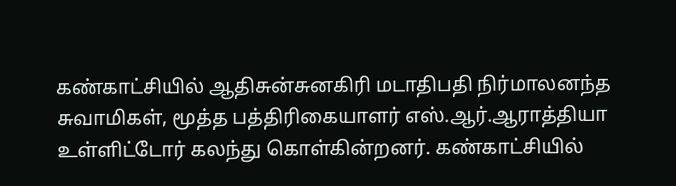கண்காட்சியில் ஆதிசுன்சுனகிரி மடாதிபதி நிர்மாலனந்த சுவாமிகள், மூத்த பத்திரிகையாளர் எஸ்.ஆர்.ஆராத்தியா உள்ளிட்டோர் கலந்து கொள்கின்றனர். கண்காட்சியில்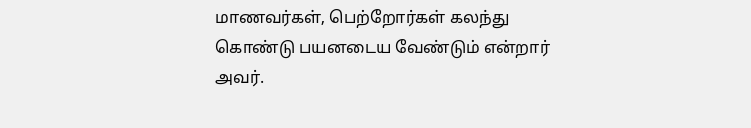மாணவர்கள், பெற்றோர்கள் கலந்து கொண்டு பயனடைய வேண்டும் என்றார் அவர்.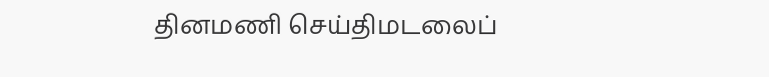தினமணி செய்திமடலைப்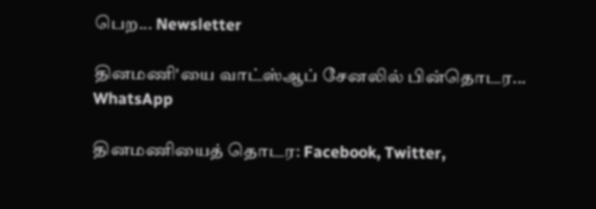பெற... Newsletter

தினமணி'யை வாட்ஸ்ஆப் சேனலில் பின்தொடர... WhatsApp

தினமணியைத் தொடர: Facebook, Twitter,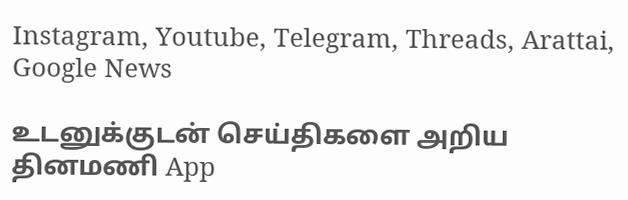Instagram, Youtube, Telegram, Threads, Arattai, Google News

உடனுக்குடன் செய்திகளை அறிய தினமணி App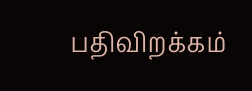பதிவிறக்கம்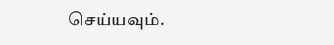செய்யவும்.